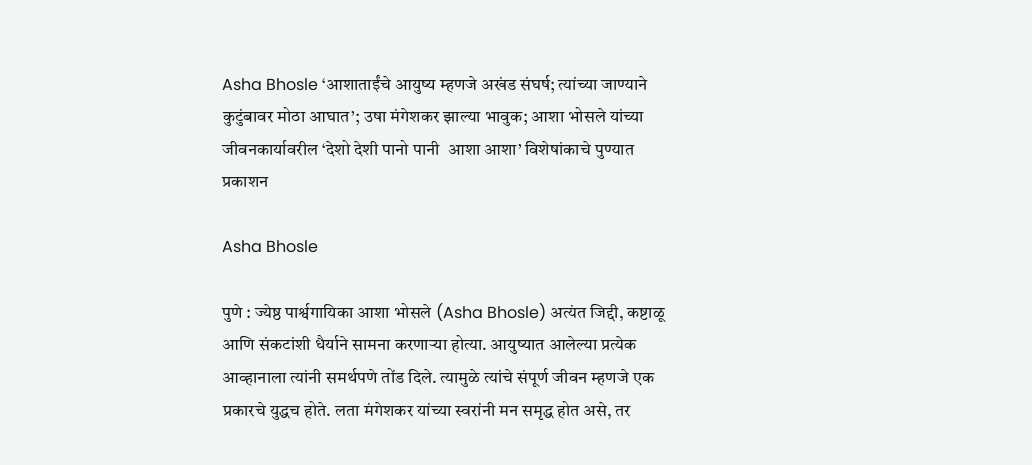Asha Bhosle ‘आशाताईंचे आयुष्य म्हणजे अखंड संघर्ष; त्यांच्या जाण्याने कुटुंबावर मोठा आघात’; उषा मंगेशकर झाल्या भावुक; आशा भोसले यांच्या जीवनकार्यावरील ‘देशो देशी पानो पानी  आशा आशा’ विशेषांकाचे पुण्यात प्रकाशन

Asha Bhosle

पुणे : ज्येष्ठ पार्श्वगायिका आशा भोसले (Asha Bhosle) अत्यंत जिद्दी, कष्टाळू आणि संकटांशी धैर्याने सामना करणाऱ्या होत्या. आयुष्यात आलेल्या प्रत्येक आव्हानाला त्यांनी समर्थपणे तोंड दिले. त्यामुळे त्यांचे संपूर्ण जीवन म्हणजे एक प्रकारचे युद्धच होते. लता मंगेशकर यांच्या स्वरांनी मन समृद्ध होत असे, तर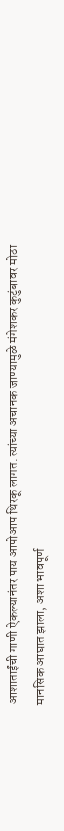आशाताईंची गाणी ऐकल्यानंतर पाय आपोआप थिरकू लागत. त्यांच्या अचानक जाण्यामुळे मंगेशकर कुटुंबावर मोठा मानसिक आघात झाला, अशा भावपूर्ण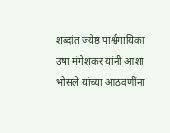शब्दांत ज्येष्ठ पार्श्वगायिका उषा मंगेशकर यांनी आशा भोसले यांच्या आठवणींना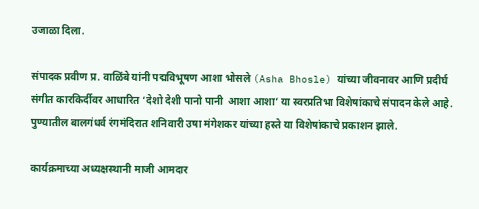उजाळा दिला.

संपादक प्रवीण प्र. वाळिंबे यांनी पद्मविभूषण आशा भोसले (Asha Bhosle) यांच्या जीवनावर आणि प्रदीर्घ संगीत कारकिर्दीवर आधारित ‘देशो देशी पानो पानी  आशा आशा’ या स्वरप्रतिभा विशेषांकाचे संपादन केले आहे. पुण्यातील बालगंधर्व रंगमंदिरात शनिवारी उषा मंगेशकर यांच्या हस्ते या विशेषांकाचे प्रकाशन झाले.

कार्यक्रमाच्या अध्यक्षस्थानी माजी आमदार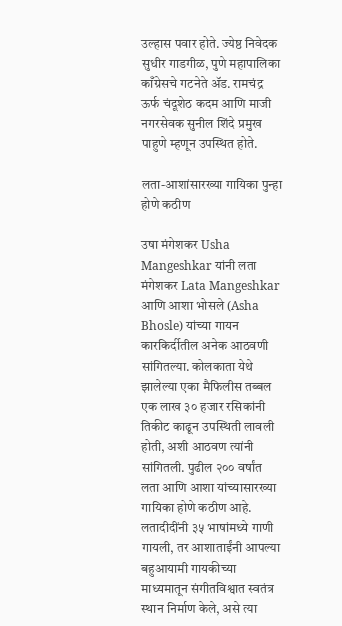उल्हास पवार होते. ज्येष्ठ निवेदक सुधीर गाडगीळ, पुणे महापालिका काँग्रेसचे गटनेते ॲड. रामचंद्र ऊर्फ चंदूशेठ कदम आणि माजी नगरसेवक सुनील शिंदे प्रमुख पाहुणे म्हणून उपस्थित होते.

लता-आशांसारख्या गायिका पुन्हा होणे कठीण

उषा मंगेशकर Usha Mangeshkar यांनी लता मंगेशकर Lata Mangeshkar आणि आशा भोसले (Asha Bhosle) यांच्या गायन कारकिर्दीतील अनेक आठवणी सांगितल्या. कोलकाता येथे झालेल्या एका मैफिलीस तब्बल एक लाख ३० हजार रसिकांनी तिकीट काढून उपस्थिती लावली होती, अशी आठवण त्यांनी सांगितली. पुढील २०० वर्षांत लता आणि आशा यांच्यासारख्या गायिका होणे कठीण आहे. लतादीदींनी ३५ भाषांमध्ये गाणी गायली, तर आशाताईंनी आपल्या बहुआयामी गायकीच्या माध्यमातून संगीतविश्वात स्वतंत्र स्थान निर्माण केले, असे त्या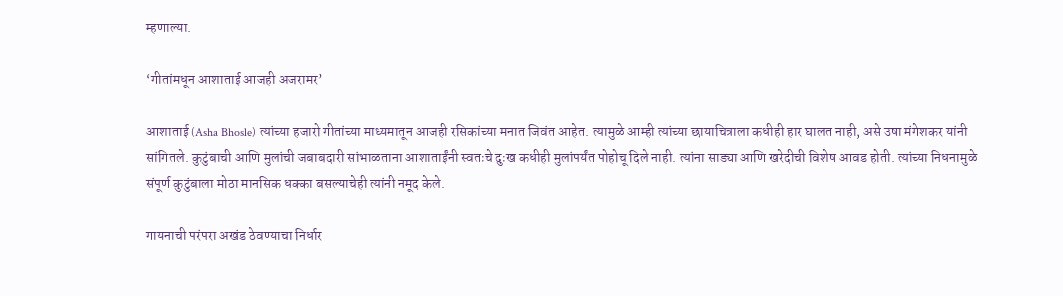म्हणाल्या.

‘गीतांमधून आशाताई आजही अजरामर’

आशाताई (Asha Bhosle) त्यांच्या हजारो गीतांच्या माध्यमातून आजही रसिकांच्या मनात जिवंत आहेत. त्यामुळे आम्ही त्यांच्या छायाचित्राला कधीही हार घालत नाही, असे उषा मंगेशकर यांनी सांगितले. कुटुंबाची आणि मुलांची जबाबदारी सांभाळताना आशाताईंनी स्वतःचे दुःख कधीही मुलांपर्यंत पोहोचू दिले नाही. त्यांना साड्या आणि खरेदीची विशेष आवड होती. त्यांच्या निधनामुळे संपूर्ण कुटुंबाला मोठा मानसिक धक्का बसल्याचेही त्यांनी नमूद केले.

गायनाची परंपरा अखंड ठेवण्याचा निर्धार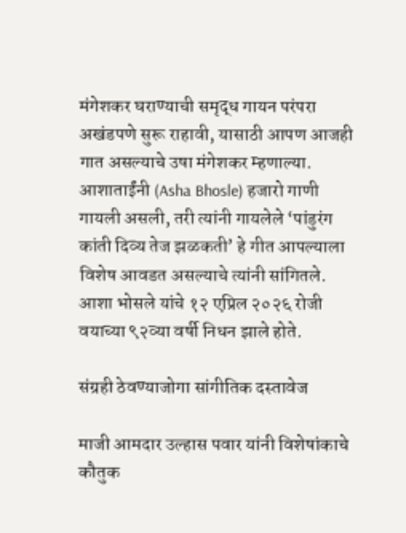मंगेशकर घराण्याची समृद्ध गायन परंपरा अखंडपणे सुरू राहावी, यासाठी आपण आजही गात असल्याचे उषा मंगेशकर म्हणाल्या. आशाताईंनी (Asha Bhosle) हजारो गाणी गायली असली, तरी त्यांनी गायलेले ‘पांडुरंग कांती दिव्य तेज झळकती’ हे गीत आपल्याला विशेष आवडत असल्याचे त्यांनी सांगितले. आशा भोसले यांचे १२ एप्रिल २०२६ रोजी वयाच्या ९२व्या वर्षी निधन झाले होते.

संग्रही ठेवण्याजोगा सांगीतिक दस्तावेज

माजी आमदार उल्हास पवार यांनी विशेषांकाचे कौतुक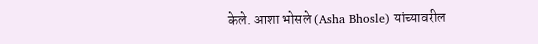केले. आशा भोसले (Asha Bhosle) यांच्यावरील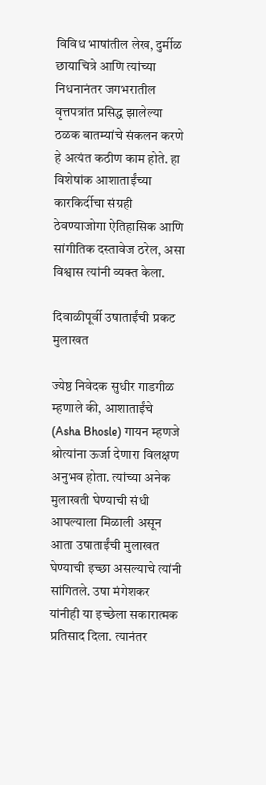विविध भाषांतील लेख, दुर्मीळ छायाचित्रे आणि त्यांच्या निधनानंतर जगभरातील वृत्तपत्रांत प्रसिद्ध झालेल्या ठळक बातम्यांचे संकलन करणे हे अत्यंत कठीण काम होते. हा विशेषांक आशाताईंच्या कारकिर्दीचा संग्रही ठेवण्याजोगा ऐतिहासिक आणि सांगीतिक दस्तावेज ठरेल, असा विश्वास त्यांनी व्यक्त केला.

दिवाळीपूर्वी उषाताईंची प्रकट मुलाखत

ज्येष्ठ निवेदक सुधीर गाडगीळ म्हणाले की, आशाताईंचे (Asha Bhosle) गायन म्हणजे श्रोत्यांना ऊर्जा देणारा विलक्षण अनुभव होता. त्यांच्या अनेक मुलाखती घेण्याची संधी आपल्याला मिळाली असून आता उषाताईंची मुलाखत घेण्याची इच्छा असल्याचे त्यांनी सांगितले. उषा मंगेशकर यांनीही या इच्छेला सकारात्मक प्रतिसाद दिला. त्यानंतर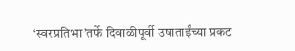‘स्वरप्रतिभा’तर्फे दिवाळीपूर्वी उषाताईंच्या प्रकट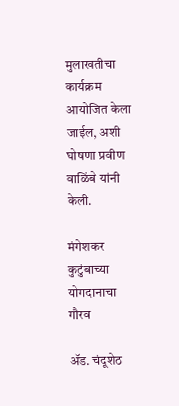मुलाखतीचा कार्यक्रम आयोजित केला जाईल, अशी घोषणा प्रवीण वाळिंबे यांनी केली.

मंगेशकर कुटुंबाच्या योगदानाचा गौरव

ॲड. चंदूशेठ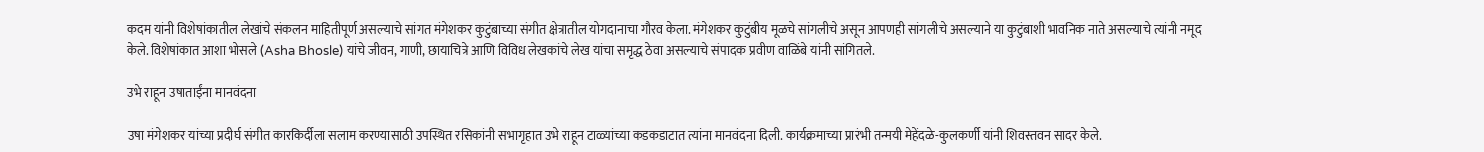कदम यांनी विशेषांकातील लेखांचे संकलन माहितीपूर्ण असल्याचे सांगत मंगेशकर कुटुंबाच्या संगीत क्षेत्रातील योगदानाचा गौरव केला. मंगेशकर कुटुंबीय मूळचे सांगलीचे असून आपणही सांगलीचे असल्याने या कुटुंबाशी भावनिक नाते असल्याचे त्यांनी नमूद केले. विशेषांकात आशा भोसले (Asha Bhosle) यांचे जीवन, गाणी, छायाचित्रे आणि विविध लेखकांचे लेख यांचा समृद्ध ठेवा असल्याचे संपादक प्रवीण वाळिंबे यांनी सांगितले.

उभे राहून उषाताईंना मानवंदना

उषा मंगेशकर यांच्या प्रदीर्घ संगीत कारकिर्दीला सलाम करण्यासाठी उपस्थित रसिकांनी सभागृहात उभे राहून टाळ्यांच्या कडकडाटात त्यांना मानवंदना दिली. कार्यक्रमाच्या प्रारंभी तन्मयी मेहेंदळे-कुलकर्णी यांनी शिवस्तवन सादर केले.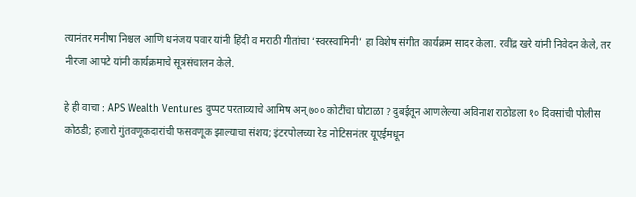त्यानंतर मनीषा निश्चल आणि धनंजय पवार यांनी हिंदी व मराठी गीतांचा ‘स्वरस्वामिनी’ हा विशेष संगीत कार्यक्रम सादर केला. रवींद्र खरे यांनी निवेदन केले, तर नीरजा आपटे यांनी कार्यक्रमाचे सूत्रसंचालन केले.

हे ही वाचा : APS Wealth Ventures दुप्पट परताव्याचे आमिष अन् ७०० कोटींचा घोटाळा ? दुबईतून आणलेल्या अविनाश राठोडला १० दिवसांची पोलीस कोठडी; हजारो गुंतवणूकदारांची फसवणूक झाल्याचा संशय; इंटरपोलच्या रेड नोटिसनंतर यूएईमधून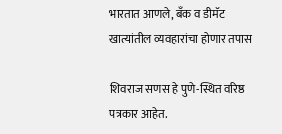भारतात आणले, बँक व डीमॅट खात्यांतील व्यवहारांचा होणार तपास

शिवराज सणस हे पुणे-स्थित वरिष्ठ पत्रकार आहेत.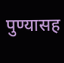पुण्यासह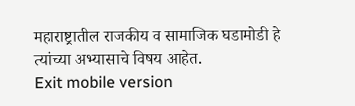महाराष्ट्रातील राजकीय व सामाजिक घडामोडी हे त्यांच्या अभ्यासाचे विषय आहेत.
Exit mobile version